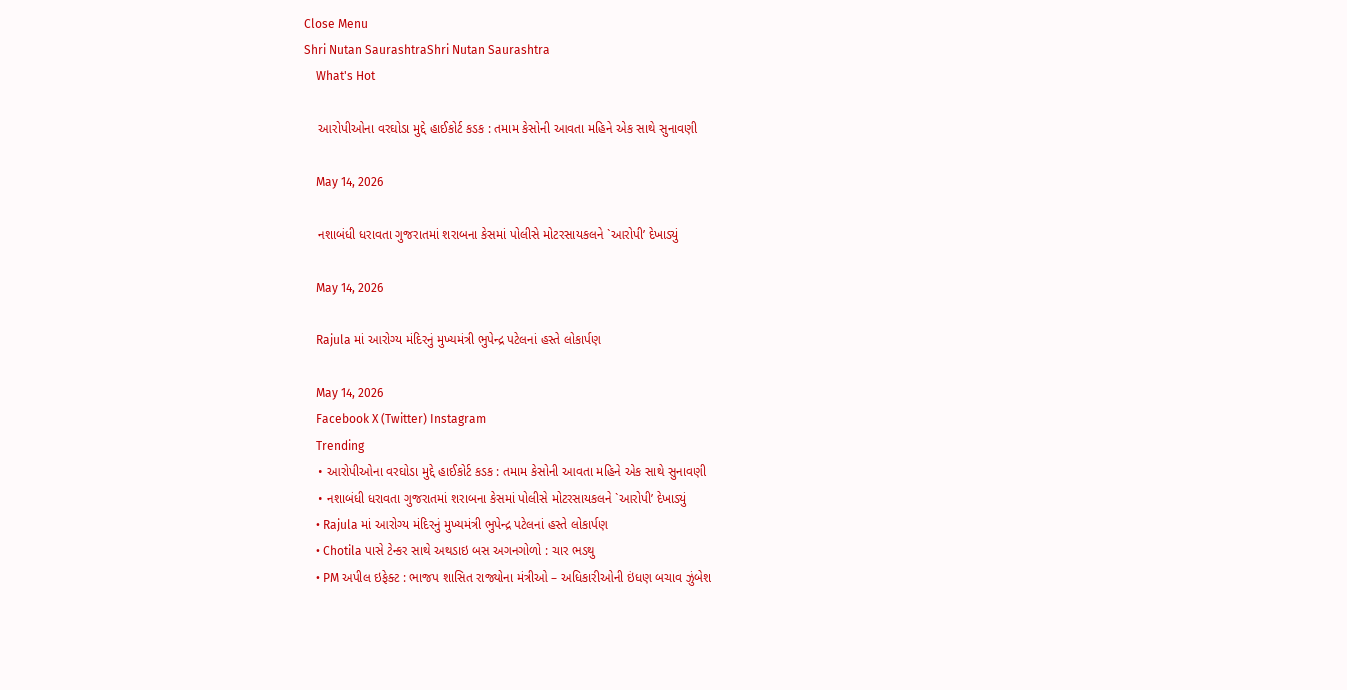Close Menu
Shri Nutan SaurashtraShri Nutan Saurashtra
    What's Hot

    આરોપીઓના વરઘોડા મુદ્દે હાઈકોર્ટ કડક : તમામ કેસોની આવતા મહિને એક સાથે સુનાવણી

    May 14, 2026

    નશાબંધી ધરાવતા ગુજરાતમાં શરાબના કેસમાં પોલીસે મોટરસાયકલને `આરોપી’ દેખાડ્યું

    May 14, 2026

    Rajula માં આરોગ્ય મંદિરનું મુખ્યમંત્રી ભુપેન્દ્ર પટેલનાં હસ્તે લોકાર્પણ

    May 14, 2026
    Facebook X (Twitter) Instagram
    Trending
    • આરોપીઓના વરઘોડા મુદ્દે હાઈકોર્ટ કડક : તમામ કેસોની આવતા મહિને એક સાથે સુનાવણી
    • નશાબંધી ધરાવતા ગુજરાતમાં શરાબના કેસમાં પોલીસે મોટરસાયકલને `આરોપી’ દેખાડ્યું
    • Rajula માં આરોગ્ય મંદિરનું મુખ્યમંત્રી ભુપેન્દ્ર પટેલનાં હસ્તે લોકાર્પણ
    • Chotila પાસે ટેન્કર સાથે અથડાઇ બસ અગનગોળો : ચાર ભડથુ
    • PM અપીલ ઇફેક્ટ : ભાજપ શાસિત રાજ્યોના મંત્રીઓ – અધિકારીઓની ઇંધણ બચાવ ઝુંબેશ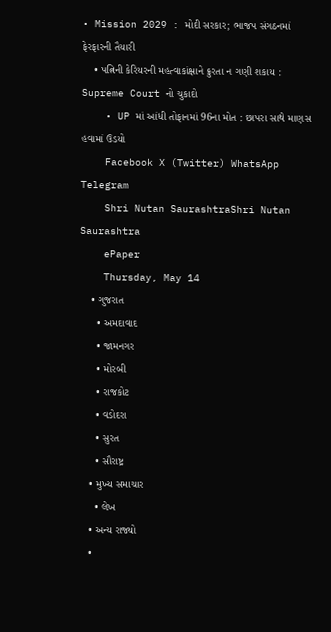• Mission 2029 : મોદી સરકાર; ભાજપ સંગઠનમાં ફેરફારની તૈયારી
    • પત્નિની કેરિયરની મહત્વાકાંક્ષાને ક્રુરતા ન ગણી શકાય : Supreme Court નો ચુકાદો
    • UP માં આંધી તોફાનમાં 96ના મોત : છાપરા સાથે માણસ હવામાં ઉડયો
    Facebook X (Twitter) WhatsApp Telegram
    Shri Nutan SaurashtraShri Nutan Saurashtra
    ePaper
    Thursday, May 14
    • ગુજરાત
      • અમદાવાદ
      • જામનગર
      • મોરબી
      • રાજકોટ
      • વડોદરા
      • સુરત
      • સૌરાષ્ટ્ર
    • મુખ્ય સમાચાર
      • લેખ
    • અન્ય રાજ્યો
    •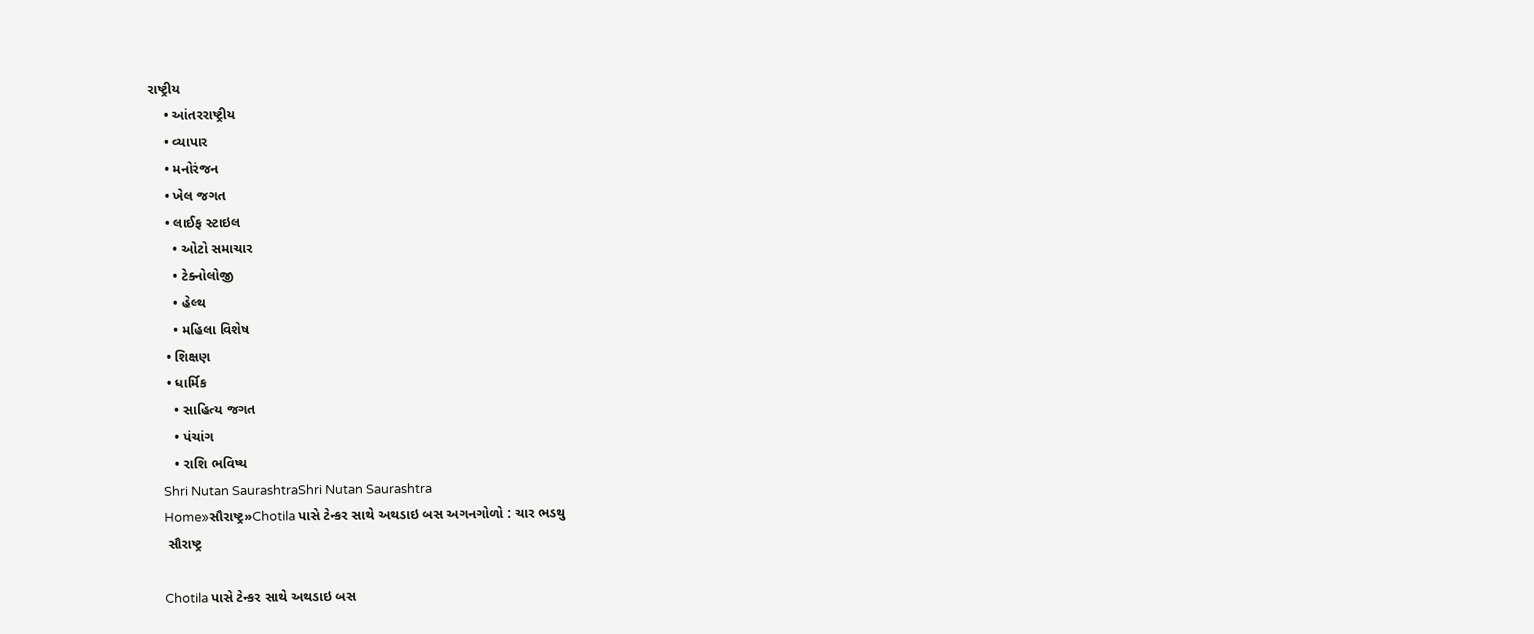રાષ્ટ્રીય
    • આંતરરાષ્ટ્રીય
    • વ્યાપાર
    • મનોરંજન
    • ખેલ જગત
    • લાઈફ સ્ટાઇલ
      • ઓટો સમાચાર
      • ટેક્નોલોજી
      • હેલ્થ
      • મહિલા વિશેષ
    • શિક્ષણ
    • ધાર્મિક
      • સાહિત્ય જગત
      • પંચાંગ
      • રાશિ ભવિષ્ય
    Shri Nutan SaurashtraShri Nutan Saurashtra
    Home»સૌરાષ્ટ્ર»Chotila પાસે ટેન્કર સાથે અથડાઇ બસ અગનગોળો : ચાર ભડથુ
    સૌરાષ્ટ્ર

    Chotila પાસે ટેન્કર સાથે અથડાઇ બસ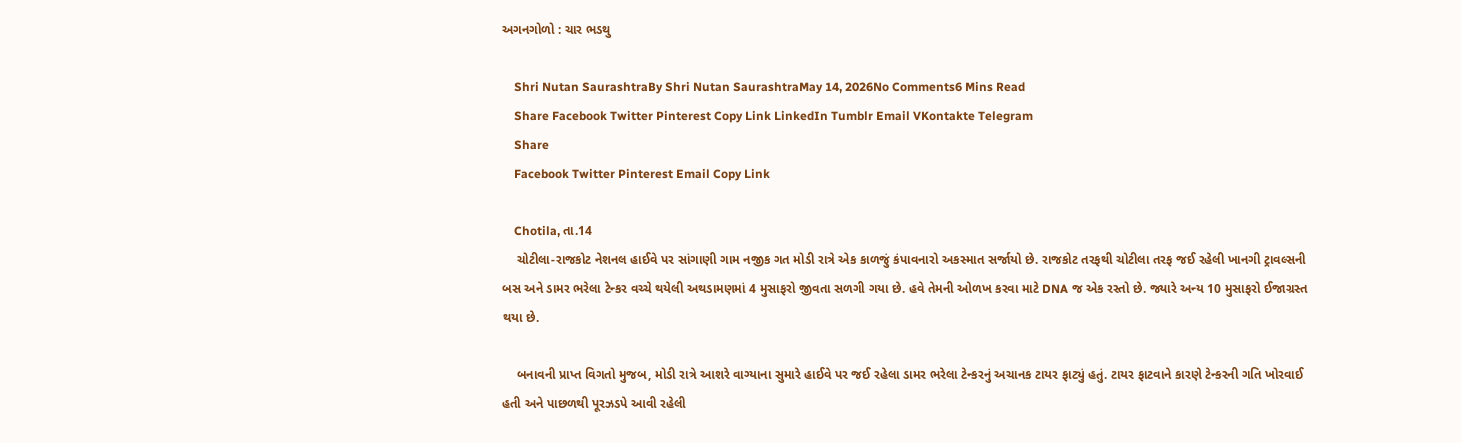અગનગોળો : ચાર ભડથુ

    Shri Nutan SaurashtraBy Shri Nutan SaurashtraMay 14, 2026No Comments6 Mins Read
    Share Facebook Twitter Pinterest Copy Link LinkedIn Tumblr Email VKontakte Telegram
    Share
    Facebook Twitter Pinterest Email Copy Link

    Chotila, તા.14
    ચોટીલા-રાજકોટ નેશનલ હાઈવે પર સાંગાણી ગામ નજીક ગત મોડી રાત્રે એક કાળજું કંપાવનારો અકસ્માત સર્જાયો છે. રાજકોટ તરફથી ચોટીલા તરફ જઈ રહેલી ખાનગી ટ્રાવલ્સની બસ અને ડામર ભરેલા ટેન્કર વચ્ચે થયેલી અથડામણમાં 4 મુસાફરો જીવતા સળગી ગયા છે. હવે તેમની ઓળખ કરવા માટે DNA જ એક રસ્તો છે. જ્યારે અન્ય 10 મુસાફરો ઈજાગ્રસ્ત થયા છે.

    બનાવની પ્રાપ્ત વિગતો મુજબ, મોડી રાત્રે આશરે વાગ્યાના સુમારે હાઈવે પર જઈ રહેલા ડામર ભરેલા ટેન્કરનું અચાનક ટાયર ફાટ્યું હતું. ટાયર ફાટવાને કારણે ટેન્કરની ગતિ ખોરવાઈ હતી અને પાછળથી પૂરઝડપે આવી રહેલી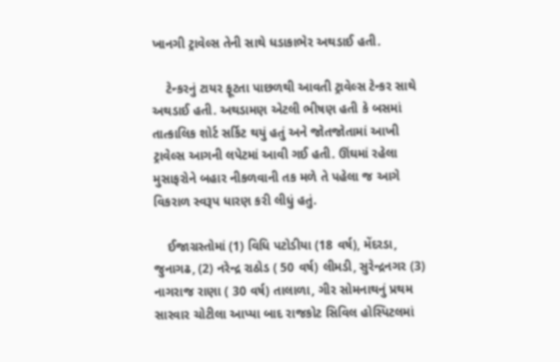ખાનગી ટ્રાવેલ્સ તેની સાથે ધડાકાભેર અથડાઈ હતી.

    ટેન્કરનું ટાયર ફૂટતા પાછળથી આવતી ટ્રાવેલ્સ ટેન્કર સાથે અથડાઈ હતી. અથડામણ એટલી ભીષણ હતી કે બસમાં તાત્કાલિક શોર્ટ સર્કિટ થયું હતું અને જોતજોતામાં આખી ટ્રાવેલ્સ આગની લપેટમાં આવી ગઈ હતી. ઊંઘમાં રહેલા મુસાફરોને બહાર નીકળવાની તક મળે તે પહેલા જ આગે વિકરાળ સ્વરૂપ ધારણ કરી લીધું હતું.

    ઈજાગ્રસ્તોમાં (1) વિધિ પટોડીયા (18 વર્ષ), મેંદરડા, જુનાગઢ, (2) નરેન્દ્ર રાઠોડ ( 50 વર્ષ) લીમડી, સુરેન્દ્રનગર (3) નાગરાજ રાણા ( 30 વર્ષ) તાલાળા, ગીર સોમનાથનું પ્રથમ સારવાર ચોટીલા આપ્યા બાદ રાજકોટ સિવિલ હોસ્પિટલમાં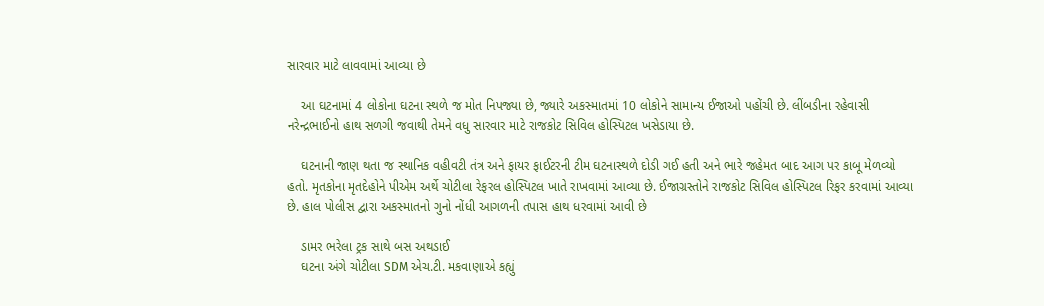સારવાર માટે લાવવામાં આવ્યા છે

    આ ઘટનામાં 4 લોકોના ઘટના સ્થળે જ મોત નિપજ્યા છે, જ્યારે અકસ્માતમાં 10 લોકોને સામાન્ય ઈજાઓ પહોંચી છે. લીંબડીના રહેવાસી નરેન્દ્રભાઈનો હાથ સળગી જવાથી તેમને વધુ સારવાર માટે રાજકોટ સિવિલ હોસ્પિટલ ખસેડાયા છે.

    ઘટનાની જાણ થતા જ સ્થાનિક વહીવટી તંત્ર અને ફાયર ફાઈટરની ટીમ ઘટનાસ્થળે દોડી ગઈ હતી અને ભારે જહેમત બાદ આગ પર કાબૂ મેળવ્યો હતો. મૃતકોના મૃતદેહોને પીએમ અર્થે ચોટીલા રેફરલ હોસ્પિટલ ખાતે રાખવામાં આવ્યા છે. ઈજાગ્રસ્તોને રાજકોટ સિવિલ હોસ્પિટલ રિફર કરવામાં આવ્યા છે. હાલ પોલીસ દ્વારા અકસ્માતનો ગુનો નોંધી આગળની તપાસ હાથ ધરવામાં આવી છે

    ડામર ભરેલા ટ્રક સાથે બસ અથડાઈ
    ઘટના અંગે ચોટીલા SDM એચ.ટી. મકવાણાએ કહ્યું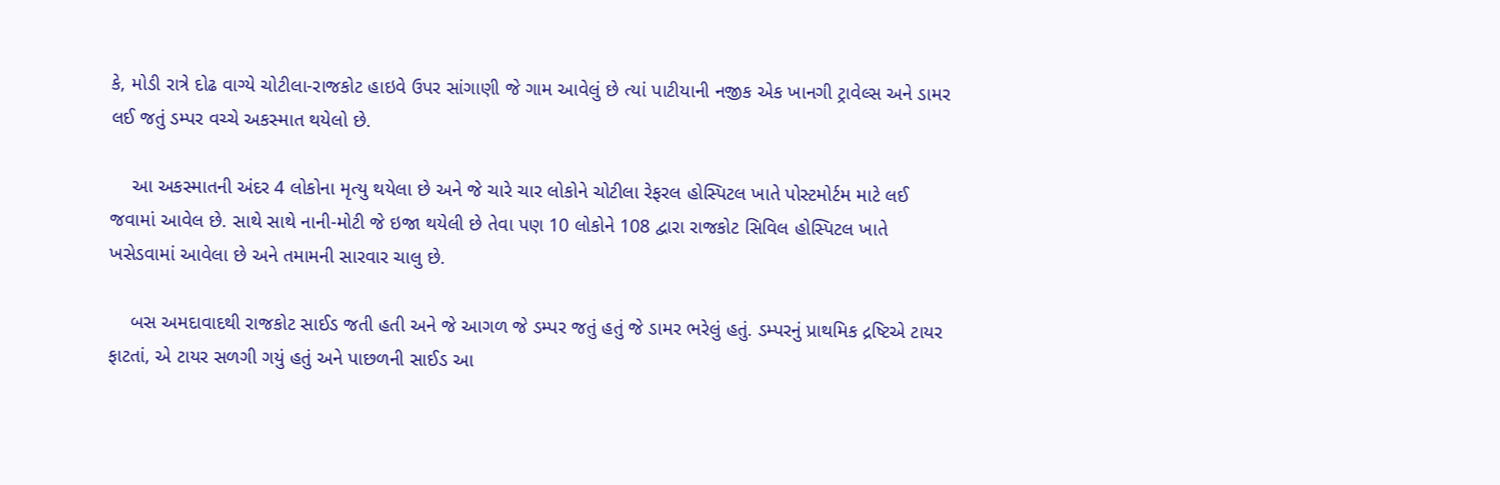કે, મોડી રાત્રે દોઢ વાગ્યે ચોટીલા-રાજકોટ હાઇવે ઉપર સાંગાણી જે ગામ આવેલું છે ત્યાં પાટીયાની નજીક એક ખાનગી ટ્રાવેલ્સ અને ડામર લઈ જતું ડમ્પર વચ્ચે અકસ્માત થયેલો છે.

    આ અકસ્માતની અંદર 4 લોકોના મૃત્યુ થયેલા છે અને જે ચારે ચાર લોકોને ચોટીલા રેફરલ હોસ્પિટલ ખાતે પોસ્ટમોર્ટમ માટે લઈ જવામાં આવેલ છે. સાથે સાથે નાની-મોટી જે ઇજા થયેલી છે તેવા પણ 10 લોકોને 108 દ્વારા રાજકોટ સિવિલ હોસ્પિટલ ખાતે ખસેડવામાં આવેલા છે અને તમામની સારવાર ચાલુ છે.

    બસ અમદાવાદથી રાજકોટ સાઈડ જતી હતી અને જે આગળ જે ડમ્પર જતું હતું જે ડામર ભરેલું હતું. ડમ્પરનું પ્રાથમિક દ્રષ્ટિએ ટાયર ફાટતાં, એ ટાયર સળગી ગયું હતું અને પાછળની સાઈડ આ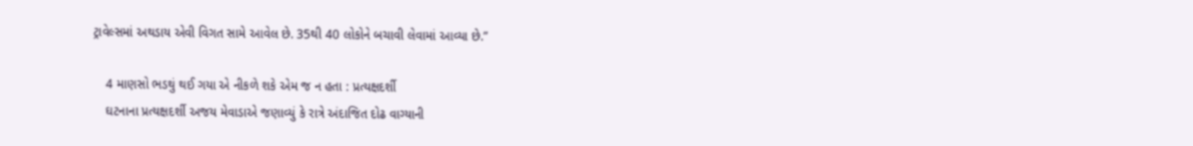ટ્રાવેલ્સમાં અથડાય એવી વિગત સામે આવેલ છે. 35થી 40 લોકોને બચાવી લેવામાં આવ્યા છે.”

    4 માણસો ભડથું થઈ ગયા એ નીકળે શકે એમ જ ન હતા : પ્રત્યક્ષદર્શી
    ઘટનાના પ્રત્યક્ષદર્શી અજય મેવાડાએ જણાવ્યું કે રાત્રે અંદાજિત દોઢ વાગ્યાની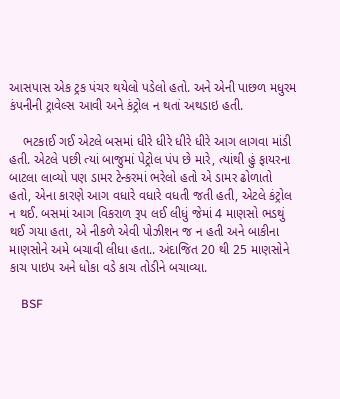આસપાસ એક ટ્રક પંચર થયેલો પડેલો હતો. અને એની પાછળ મધુરમ કંપનીની ટ્રાવેલ્સ આવી અને કંટ્રોલ ન થતાં અથડાઇ હતી.

    ભટકાઈ ગઈ એટલે બસમાં ધીરે ધીરે ધીરે ધીરે આગ લાગવા માંડી હતી. એટલે પછી ત્યાં બાજુમાં પેટ્રોલ પંપ છે મારે, ત્યાંથી હું ફાયરના બાટલા લાવ્યો પણ ડામર ટેન્કરમાં ભરેલો હતો એ ડામર ઢોળાતો હતો, એના કારણે આગ વધારે વધારે વધતી જતી હતી, એટલે કંટ્રોલ ન થઈ. બસમાં આગ વિકરાળ રૂપ લઈ લીધું જેમાં 4 માણસો ભડથું થઈ ગયા હતા, એ નીકળે એવી પોઝીશન જ ન હતી અને બાકીના માણસોને અમે બચાવી લીધા હતા.. અંદાજિત 20 થી 25 માણસોને કાચ પાઇપ અને ધોકા વડે કાચ તોડીને બચાવ્યા.

    BSF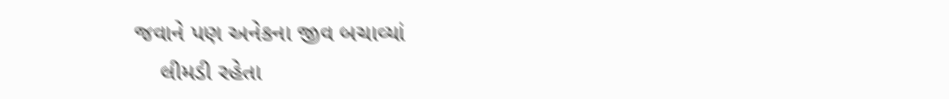જવાને પણ અનેકના જીવ બચાવ્યાં
    લીમડી રહેતા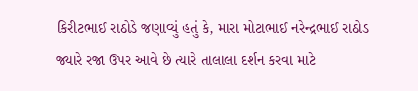કિરીટભાઈ રાઠોડે જણાવ્યું હતું કે, મારા મોટાભાઈ નરેન્દ્રભાઈ રાઠોડ જ્યારે રજા ઉપર આવે છે ત્યારે તાલાલા દર્શન કરવા માટે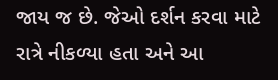જાય જ છે. જેઓ દર્શન કરવા માટે રાત્રે નીકળ્યા હતા અને આ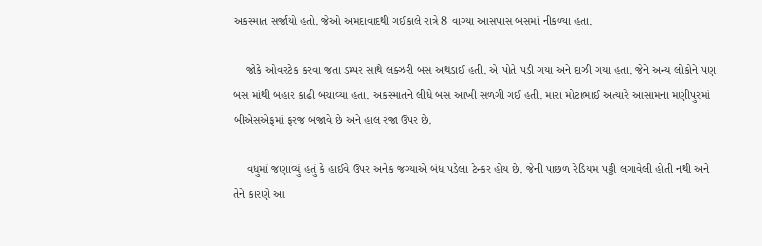અકસ્માત સર્જાયો હતો. જેઓ અમદાવાદથી ગઈકાલે રાત્રે 8 વાગ્યા આસપાસ બસમાં નીકળ્યા હતા.

    જોકે ઓવરટેક કરવા જતા ડમ્પર સાથે લક્ઝરી બસ અથડાઈ હતી. એ પોતે પડી ગયા અને દાઝી ગયા હતા. જેને અન્ય લોકોને પણ બસ માંથી બહાર કાઢી બચાવ્યા હતા. અકસ્માતને લીધે બસ આખી સળગી ગઈ હતી. મારા મોટાભાઈ અત્યારે આસામના મણીપુરમાં બીએસએફમાં ફરજ બજાવે છે અને હાલ રજા ઉપર છે.

    વધુમાં જણાવ્યું હતું કે હાઈવે ઉપર અનેક જગ્યાએ બંધ પડેલા ટેન્કર હોય છે. જેની પાછળ રેડિયમ પટ્ટી લગાવેલી હોતી નથી અને તેને કારણે આ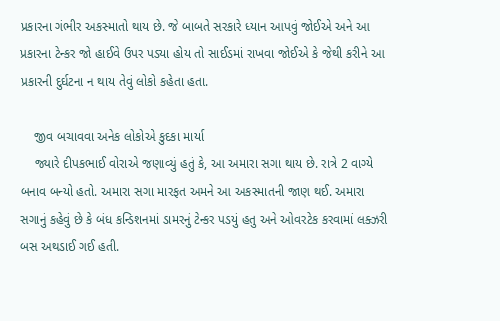પ્રકારના ગંભીર અકસ્માતો થાય છે. જે બાબતે સરકારે ધ્યાન આપવું જોઈએ અને આ પ્રકારના ટેન્કર જો હાઈવે ઉપર પડ્યા હોય તો સાઈડમાં રાખવા જોઈએ કે જેથી કરીને આ પ્રકારની દુર્ઘટના ન થાય તેવું લોકો કહેતા હતા.

    જીવ બચાવવા અનેક લોકોએ કુદકા માર્યા
    જ્યારે દીપકભાઈ વોરાએ જણાવ્યું હતું કે, આ અમારા સગા થાય છે. રાત્રે 2 વાગ્યે બનાવ બન્યો હતો. અમારા સગા મારફત અમને આ અકસ્માતની જાણ થઈ. અમારા સગાનું કહેવું છે કે બંધ કન્ડિશનમાં ડામરનું ટેન્કર પડયું હતુ અને ઓવરટેક કરવામાં લક્ઝરી બસ અથડાઈ ગઈ હતી.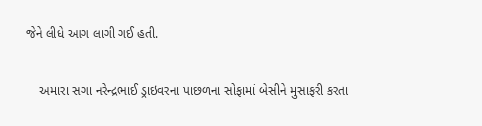જેને લીધે આગ લાગી ગઈ હતી.

    અમારા સગા નરેન્દ્રભાઈ ડ્રાઇવરના પાછળના સોફામાં બેસીને મુસાફરી કરતા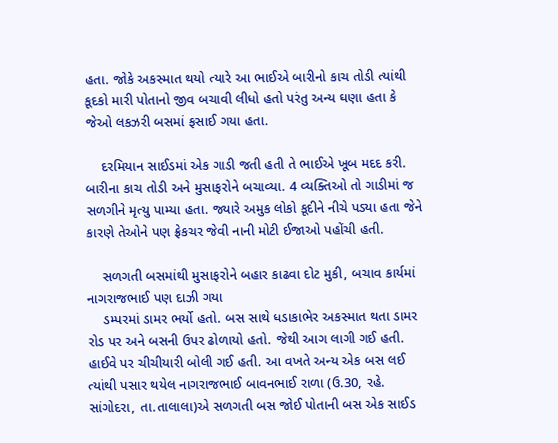હતા. જોકે અકસ્માત થયો ત્યારે આ ભાઈએ બારીનો કાચ તોડી ત્યાંથી કૂદકો મારી પોતાનો જીવ બચાવી લીધો હતો પરંતુ અન્ય ઘણા હતા કે જેઓ લકઝરી બસમાં ફસાઈ ગયા હતા.

    દરમિયાન સાઈડમાં એક ગાડી જતી હતી તે ભાઈએ ખૂબ મદદ કરી. બારીના કાચ તોડી અને મુસાફરોને બચાવ્યા. 4 વ્યક્તિઓ તો ગાડીમાં જ સળગીને મૃત્યુ પામ્યા હતા. જ્યારે અમુક લોકો કૂદીને નીચે પડ્યા હતા જેને કારણે તેઓને પણ ફ્રેકચર જેવી નાની મોટી ઈજાઓ પહોંચી હતી.

    સળગતી બસમાંથી મુસાફરોને બહાર કાઢવા દોટ મુકી, બચાવ કાર્યમાં નાગરાજભાઈ પણ દાઝી ગયા
    ડમ્પરમાં ડામર ભર્યો હતો. બસ સાથે ધડાકાભેર અકસ્માત થતા ડામર રોડ પર અને બસની ઉપર ઢોળાયો હતો. જેથી આગ લાગી ગઈ હતી. હાઈવે પર ચીચીયારી બોલી ગઈ હતી. આ વખતે અન્ય એક બસ લઈ ત્યાંથી પસાર થયેલ નાગરાજભાઈ બાવનભાઈ રાળા (ઉ.30, રહે. સાંગોદરા, તા.તાલાલા)એ સળગતી બસ જોઈ પોતાની બસ એક સાઈડ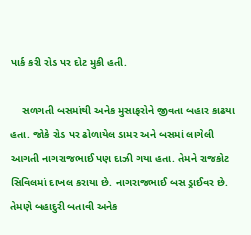પાર્ક કરી રોડ પર દોટ મુકી હતી.

    સળગતી બસમાંથી અનેક મુસાફરોને જીવતા બહાર કાઢયા હતા. જોકે રોડ પર ઢોળાયેલ ડામર અને બસમાં લાગેલી આગતી નાગરાજભાઈ પણ દાઝી ગયા હતા. તેમને રાજકોટ સિવિલમાં દાખલ કરાયા છે. નાગરાજભાઈ બસ ડ્રાઈવર છે. તેમણે બહાદુરી બતાવી અનેક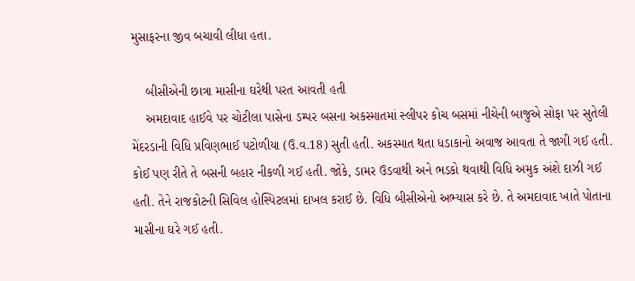મુસાફરના જીવ બચાવી લીધા હતા.

    બીસીએની છાત્રા માસીના ઘરેથી પરત આવતી હતી
    અમદાવાદ હાઈવે પર ચોટીલા પાસેના ડમ્પર બસના અકસ્માતમાં સ્લીપર કોચ બસમાં નીચેની બાજુએ સોફા પર સુતેલી મેંદરડાની વિધિ પ્રવિણભાઈ પટોળીયા (ઉ.વ.18) સુતી હતી. અકસ્માત થતા ધડાકાનો અવાજ આવતા તે જાગી ગઈ હતી. કોઈ પણ રીતે તે બસની બહાર નીકળી ગઈ હતી. જોકે, ડામર ઉડવાથી અને ભડકો થવાથી વિધિ અમુક અંશે દાઝી ગઈ હતી. તેને રાજકોટની સિવિલ હોસ્પિટલમાં દાખલ કરાઈ છે. વિધિ બીસીએનો અભ્યાસ કરે છે. તે અમદાવાદ ખાતે પોતાના માસીના ઘરે ગઈ હતી.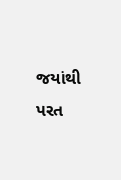જયાંથી પરત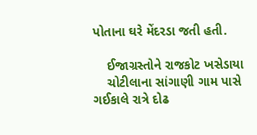પોતાના ઘરે મેંદરડા જતી હતી.

    ઈજાગ્રસ્તોને રાજકોટ ખસેડાયા
    ચોટીલાના સાંગાણી ગામ પાસે ગઈકાલે રાત્રે દોઢ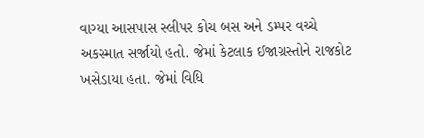વાગ્યા આસપાસ સ્લીપર કોચ બસ અને ડમ્પર વચ્ચે અકસ્માત સર્જાયો હતો. જેમાં કેટલાક ઈજાગ્રસ્તોને રાજકોટ ખસેડાયા હતા. જેમાં વિધિ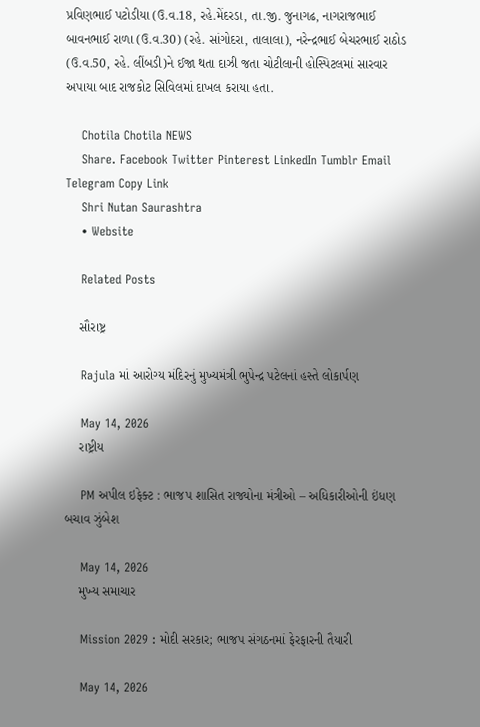પ્રવિણભાઈ પટોડીયા (ઉ.વ.18, રહે.મેંદરડા, તા.જી. જુનાગઢ, નાગરાજભાઈ બાવનભાઈ રાળા (ઉ.વ.30) (રહે. સાંગોદરા, તાલાલા), નરેન્દ્રભાઈ બેચરભાઈ રાઠોડ (ઉ.વ.50, રહે. લીંબડી)ને ઈજા થતા દાઝી જતા ચોટીલાની હોસ્પિટલમાં સારવાર અપાયા બાદ રાજકોટ સિવિલમાં દાખલ કરાયા હતા.

    Chotila Chotila NEWS
    Share. Facebook Twitter Pinterest LinkedIn Tumblr Email Telegram Copy Link
    Shri Nutan Saurashtra
    • Website

    Related Posts

    સૌરાષ્ટ્ર

    Rajula માં આરોગ્ય મંદિરનું મુખ્યમંત્રી ભુપેન્દ્ર પટેલનાં હસ્તે લોકાર્પણ

    May 14, 2026
    રાષ્ટ્રીય

    PM અપીલ ઇફેક્ટ : ભાજપ શાસિત રાજ્યોના મંત્રીઓ – અધિકારીઓની ઇંધણ બચાવ ઝુંબેશ

    May 14, 2026
    મુખ્ય સમાચાર

    Mission 2029 : મોદી સરકાર; ભાજપ સંગઠનમાં ફેરફારની તૈયારી

    May 14, 2026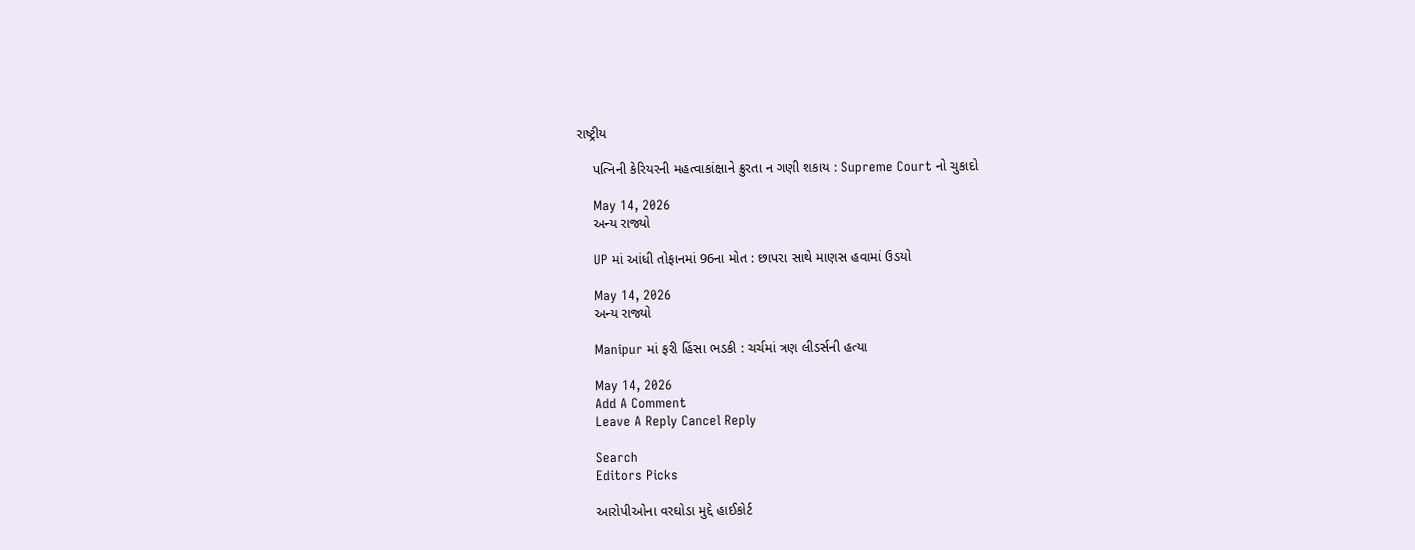રાષ્ટ્રીય

    પત્નિની કેરિયરની મહત્વાકાંક્ષાને ક્રુરતા ન ગણી શકાય : Supreme Court નો ચુકાદો

    May 14, 2026
    અન્ય રાજ્યો

    UP માં આંધી તોફાનમાં 96ના મોત : છાપરા સાથે માણસ હવામાં ઉડયો

    May 14, 2026
    અન્ય રાજ્યો

    Manipur માં ફરી હિંસા ભડકી : ચર્ચમાં ત્રણ લીડર્સની હત્યા

    May 14, 2026
    Add A Comment
    Leave A Reply Cancel Reply

    Search
    Editors Picks

    આરોપીઓના વરઘોડા મુદ્દે હાઈકોર્ટ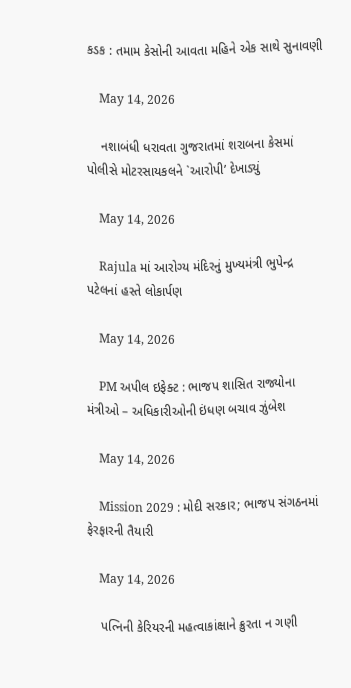કડક : તમામ કેસોની આવતા મહિને એક સાથે સુનાવણી

    May 14, 2026

    નશાબંધી ધરાવતા ગુજરાતમાં શરાબના કેસમાં પોલીસે મોટરસાયકલને `આરોપી’ દેખાડ્યું

    May 14, 2026

    Rajula માં આરોગ્ય મંદિરનું મુખ્યમંત્રી ભુપેન્દ્ર પટેલનાં હસ્તે લોકાર્પણ

    May 14, 2026

    PM અપીલ ઇફેક્ટ : ભાજપ શાસિત રાજ્યોના મંત્રીઓ – અધિકારીઓની ઇંધણ બચાવ ઝુંબેશ

    May 14, 2026

    Mission 2029 : મોદી સરકાર; ભાજપ સંગઠનમાં ફેરફારની તૈયારી

    May 14, 2026

    પત્નિની કેરિયરની મહત્વાકાંક્ષાને ક્રુરતા ન ગણી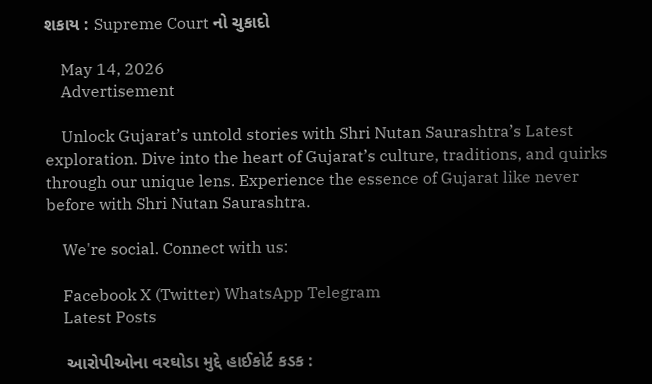શકાય : Supreme Court નો ચુકાદો

    May 14, 2026
    Advertisement

    Unlock Gujarat’s untold stories with Shri Nutan Saurashtra’s Latest exploration. Dive into the heart of Gujarat’s culture, traditions, and quirks through our unique lens. Experience the essence of Gujarat like never before with Shri Nutan Saurashtra.

    We're social. Connect with us:

    Facebook X (Twitter) WhatsApp Telegram
    Latest Posts

    આરોપીઓના વરઘોડા મુદ્દે હાઈકોર્ટ કડક :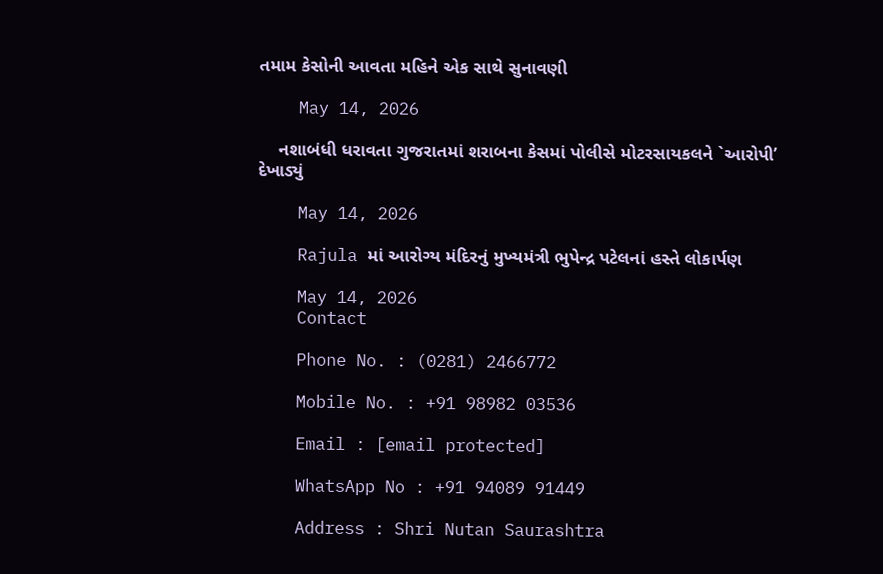તમામ કેસોની આવતા મહિને એક સાથે સુનાવણી

    May 14, 2026

    નશાબંધી ધરાવતા ગુજરાતમાં શરાબના કેસમાં પોલીસે મોટરસાયકલને `આરોપી’ દેખાડ્યું

    May 14, 2026

    Rajula માં આરોગ્ય મંદિરનું મુખ્યમંત્રી ભુપેન્દ્ર પટેલનાં હસ્તે લોકાર્પણ

    May 14, 2026
    Contact

    Phone No. : (0281) 2466772

    Mobile No. : +91 98982 03536

    Email : [email protected]

    WhatsApp No : +91 94089 91449

    Address : Shri Nutan Saurashtra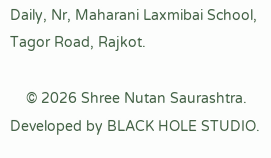Daily, Nr, Maharani Laxmibai School, Tagor Road, Rajkot.

    © 2026 Shree Nutan Saurashtra. Developed by BLACK HOLE STUDIO.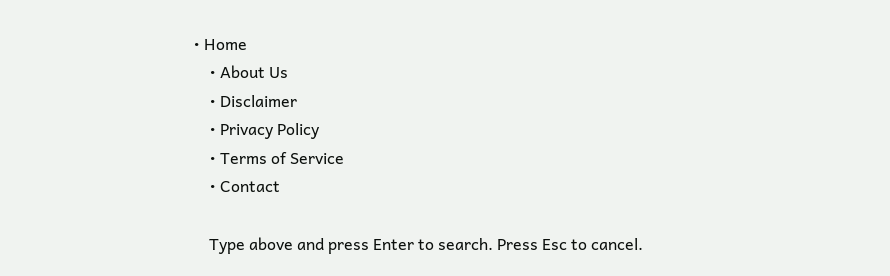• Home
    • About Us
    • Disclaimer
    • Privacy Policy
    • Terms of Service
    • Contact

    Type above and press Enter to search. Press Esc to cancel.